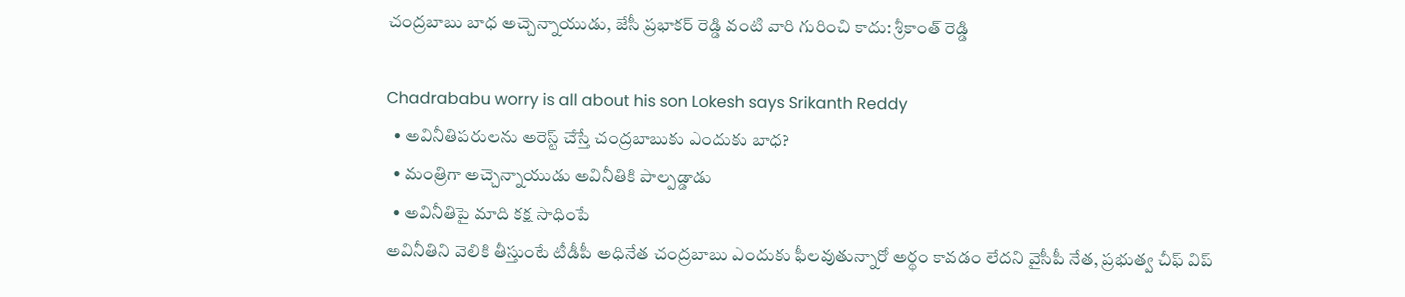చంద్రబాబు బాధ అచ్చెన్నాయుడు, జేసీ ప్రభాకర్ రెడ్డి వంటి వారి గురించి కాదు: శ్రీకాంత్ రెడ్డి

Chadrababu worry is all about his son Lokesh says Srikanth Reddy
  • అవినీతిపరులను అరెస్ట్ చేస్తే చంద్రబాబుకు ఎందుకు బాధ?
  • మంత్రిగా అచ్చెన్నాయుడు అవినీతికి పాల్పడ్డాడు
  • అవినీతిపై మాది కక్ష సాధింపే
అవినీతిని వెలికి తీస్తుంటే టీడీపీ అధినేత చంద్రబాబు ఎందుకు ఫీలవుతున్నారో అర్థం కావడం లేదని వైసీపీ నేత, ప్రభుత్వ చీఫ్ విప్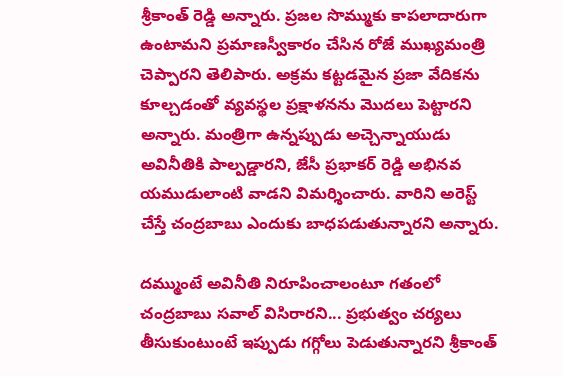శ్రీకాంత్ రెడ్డి అన్నారు. ప్రజల సొమ్ముకు కాపలాదారుగా ఉంటామని ప్రమాణస్వీకారం చేసిన రోజే ముఖ్యమంత్రి చెప్పారని తెలిపారు. అక్రమ కట్టడమైన ప్రజా వేదికను కూల్చడంతో వ్యవస్థల ప్రక్షాళనను మొదలు పెట్టారని అన్నారు. మంత్రిగా ఉన్నప్పుడు అచ్చెన్నాయుడు అవినీతికి పాల్పడ్డారని, జేసీ ప్రభాకర్ రెడ్డి అభినవ యముడులాంటి వాడని విమర్శించారు. వారిని అరెస్ట్ చేస్తే చంద్రబాబు ఎందుకు బాధపడుతున్నారని అన్నారు.

దమ్ముంటే అవినీతి నిరూపించాలంటూ గతంలో చంద్రబాబు సవాల్ విసిరారని... ప్రభుత్వం చర్యలు తీసుకుంటుంటే ఇప్పుడు గగ్గోలు పెడుతున్నారని శ్రీకాంత్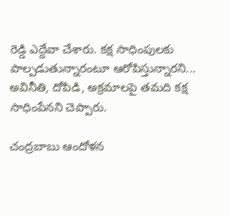రెడ్డి ఎద్దేవా చేశారు. కక్ష సాధింపులకు పాల్పడుతున్నారంటూ ఆరోపిస్తున్నారని... అవినీతి, దోపిడి, అక్రమాలపై తమది కక్ష సాధింపేనని చెప్పారు.

చంద్రబాబు ఆందోళన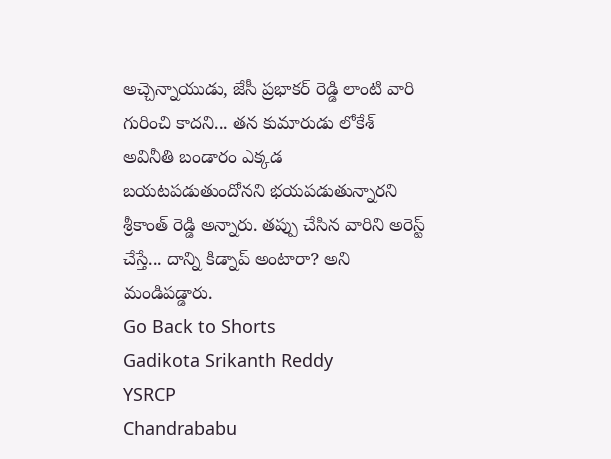అచ్చెన్నాయుడు, జేసీ ప్రభాకర్ రెడ్డి లాంటి వారి గురించి కాదని... తన కుమారుడు లోకేశ్ అవినీతి బండారం ఎక్కడ బయటపడుతుందోనని భయపడుతున్నారని శ్రీకాంత్ రెడ్డి అన్నారు. తప్పు చేసిన వారిని అరెస్ట్ చేస్తే... దాన్ని కిడ్నాప్ అంటారా? అని మండిపడ్డారు.
Go Back to Shorts
Gadikota Srikanth Reddy
YSRCP
Chandrababu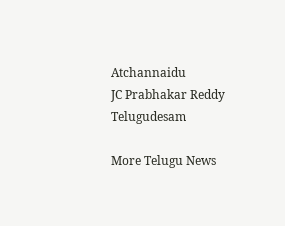Atchannaidu
JC Prabhakar Reddy
Telugudesam

More Telugu News